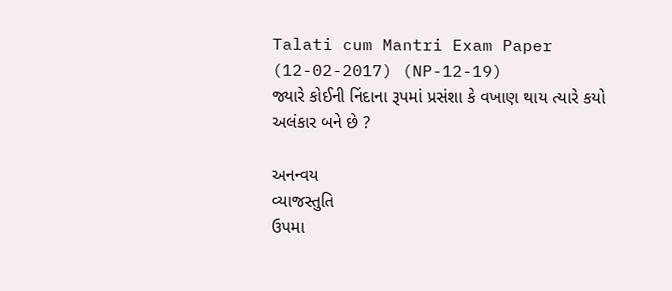Talati cum Mantri Exam Paper (12-02-2017) (NP-12-19)
જ્યારે કોઈની નિંદાના રૂપમાં પ્રસંશા કે વખાણ થાય ત્યારે કયો અલંકાર બને છે ?

અનન્વય
વ્યાજસ્તુતિ
ઉપમા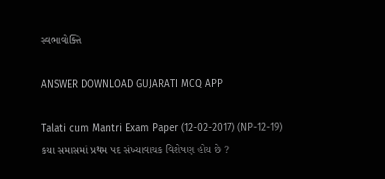સ્વભાવોક્તિ

ANSWER DOWNLOAD GUJARATI MCQ APP

Talati cum Mantri Exam Paper (12-02-2017) (NP-12-19)
કયા સમાસમાં પ્રથમ પદ સંખ્યાવાચક વિશેષણ હોય છે ?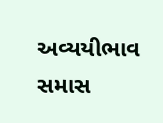અવ્યયીભાવ સમાસ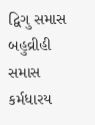દ્વિગુ સમાસ
બહુવ્રીહી સમાસ
કર્મધારય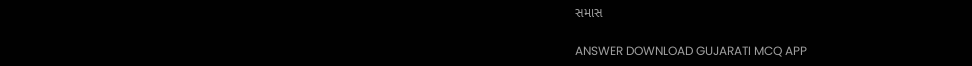સમાસ

ANSWER DOWNLOAD GUJARATI MCQ APP